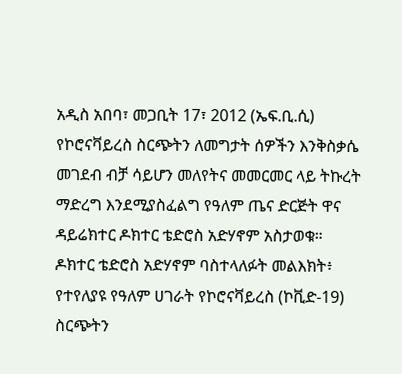አዲስ አበባ፣ መጋቢት 17፣ 2012 (ኤፍ.ቢ.ሲ) የኮሮናቫይረስ ስርጭትን ለመግታት ሰዎችን እንቅስቃሴ መገደብ ብቻ ሳይሆን መለየትና መመርመር ላይ ትኩረት ማድረግ እንደሚያስፈልግ የዓለም ጤና ድርጅት ዋና ዳይሬክተር ዶክተር ቴድሮስ አድሃኖም አስታወቁ።
ዶክተር ቴድሮስ አድሃኖም ባስተላለፉት መልእክት፥ የተየለያዩ የዓለም ሀገራት የኮሮናቫይረስ (ኮቪድ-19) ስርጭትን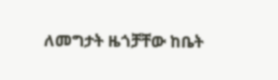ለመግታት ዜጎቻቸው ከቤት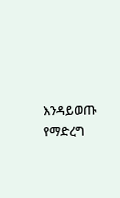እንዳይወጡ የማድረግ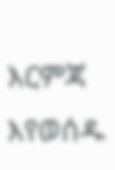እርምጃ እየወሰዱ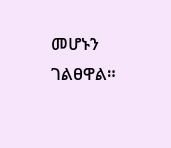መሆኑን ገልፀዋል።